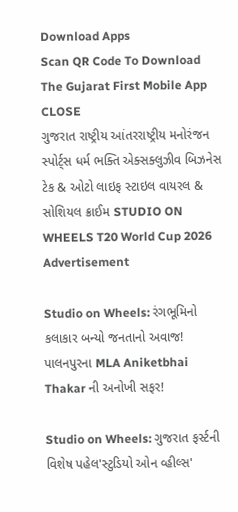Download Apps
Scan QR Code To Download The Gujarat First Mobile App CLOSE
ગુજરાત રાષ્ટ્રીય આંતરરાષ્ટ્રીય મનોરંજન સ્પોર્ટ્સ ધર્મ ભક્તિ એક્સક્લુઝીવ બિઝનેસ ટેક & ઓટો લાઇફ સ્ટાઇલ વાયરલ & સોશિયલ ક્રાઈમ STUDIO ON WHEELS T20 World Cup 2026
Advertisement

Studio on Wheels: રંગભૂમિનો કલાકાર બન્યો જનતાનો અવાજ! પાલનપુરના MLA Aniketbhai Thakar ની અનોખી સફર!

Studio on Wheels: ગુજરાત ફર્સ્ટની વિશેષ પહેલ'સ્ટુડિયો ઓન વ્હીલ્સ'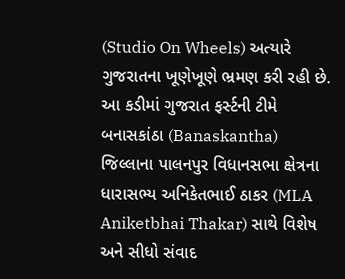(Studio On Wheels) અત્યારે ગુજરાતના ખૂણેખૂણે ભ્રમણ કરી રહી છે. આ કડીમાં ગુજરાત ફર્સ્ટની ટીમે બનાસકાંઠા (Banaskantha) જિલ્લાના પાલનપુર વિધાનસભા ક્ષેત્રના ધારાસભ્ય અનિકેતભાઈ ઠાકર (MLA Aniketbhai Thakar) સાથે વિશેષ અને સીધો સંવાદ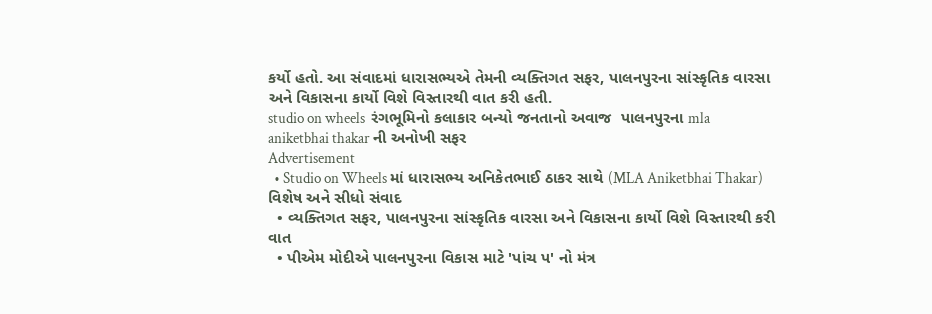કર્યો હતો. આ સંવાદમાં ધારાસભ્યએ તેમની વ્યક્તિગત સફર, પાલનપુરના સાંસ્કૃતિક વારસા અને વિકાસના કાર્યો વિશે વિસ્તારથી વાત કરી હતી.
studio on wheels  રંગભૂમિનો કલાકાર બન્યો જનતાનો અવાજ  પાલનપુરના mla aniketbhai thakar ની અનોખી સફર
Advertisement
  • Studio on Wheels માં ધારાસભ્ય અનિકેતભાઈ ઠાકર સાથે (MLA Aniketbhai Thakar) વિશેષ અને સીધો સંવાદ
  • વ્યક્તિગત સફર, પાલનપુરના સાંસ્કૃતિક વારસા અને વિકાસના કાર્યો વિશે વિસ્તારથી કરી વાત
  • પીએમ મોદીએ પાલનપુરના વિકાસ માટે 'પાંચ પ' નો મંત્ર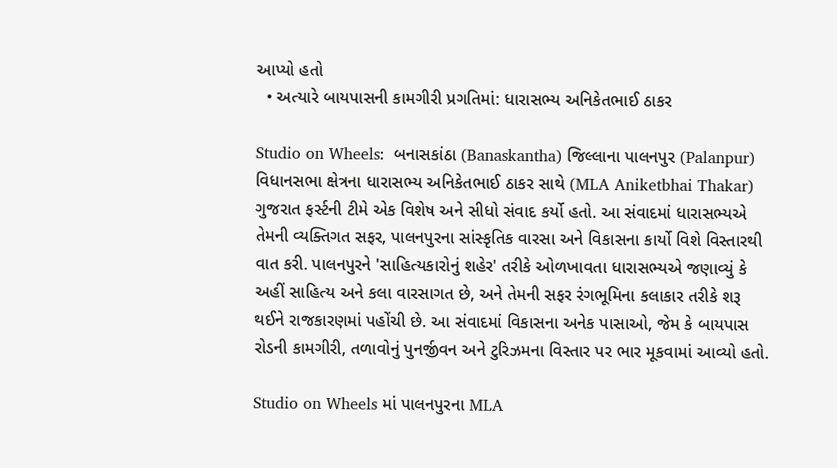આપ્યો હતો
  • અત્યારે બાયપાસની કામગીરી પ્રગતિમાં: ધારાસભ્ય અનિકેતભાઈ ઠાકર

Studio on Wheels:  બનાસકાંઠા (Banaskantha) જિલ્લાના પાલનપુર (Palanpur) વિધાનસભા ક્ષેત્રના ધારાસભ્ય અનિકેતભાઈ ઠાકર સાથે (MLA Aniketbhai Thakar) ગુજરાત ફર્સ્ટની ટીમે એક વિશેષ અને સીધો સંવાદ કર્યો હતો. આ સંવાદમાં ધારાસભ્યએ તેમની વ્યક્તિગત સફર, પાલનપુરના સાંસ્કૃતિક વારસા અને વિકાસના કાર્યો વિશે વિસ્તારથી વાત કરી. પાલનપુરને 'સાહિત્યકારોનું શહેર' તરીકે ઓળખાવતા ધારાસભ્યએ જણાવ્યું કે અહીં સાહિત્ય અને કલા વારસાગત છે, અને તેમની સફર રંગભૂમિના કલાકાર તરીકે શરૂ થઈને રાજકારણમાં પહોંચી છે. આ સંવાદમાં વિકાસના અનેક પાસાઓ, જેમ કે બાયપાસ રોડની કામગીરી, તળાવોનું પુનર્જીવન અને ટુરિઝમના વિસ્તાર પર ભાર મૂકવામાં આવ્યો હતો.

Studio on Wheels માં પાલનપુરના MLA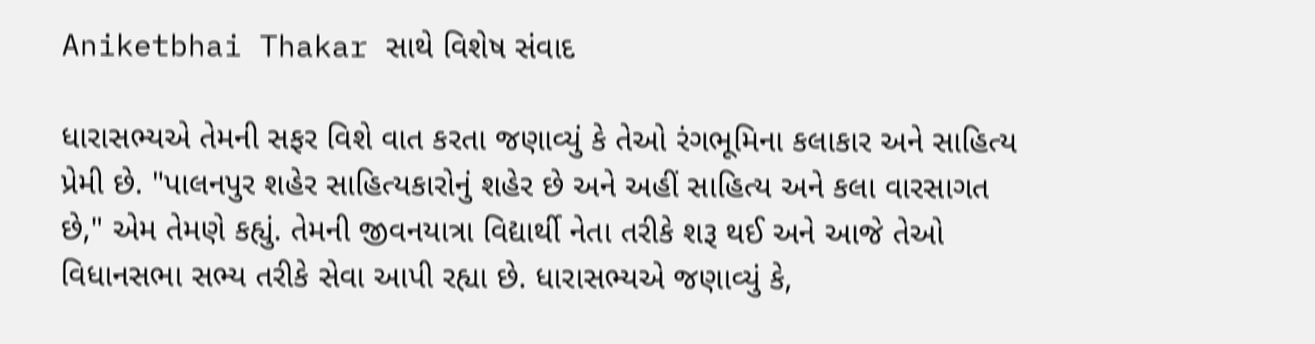Aniketbhai Thakar સાથે વિશેષ સંવાદ

ધારાસભ્યએ તેમની સફર વિશે વાત કરતા જણાવ્યું કે તેઓ રંગભૂમિના કલાકાર અને સાહિત્ય પ્રેમી છે. "પાલનપુર શહેર સાહિત્યકારોનું શહેર છે અને અહીં સાહિત્ય અને કલા વારસાગત છે," એમ તેમણે કહ્યું. તેમની જીવનયાત્રા વિદ્યાર્થી નેતા તરીકે શરૂ થઈ અને આજે તેઓ વિધાનસભા સભ્ય તરીકે સેવા આપી રહ્યા છે. ધારાસભ્યએ જણાવ્યું કે,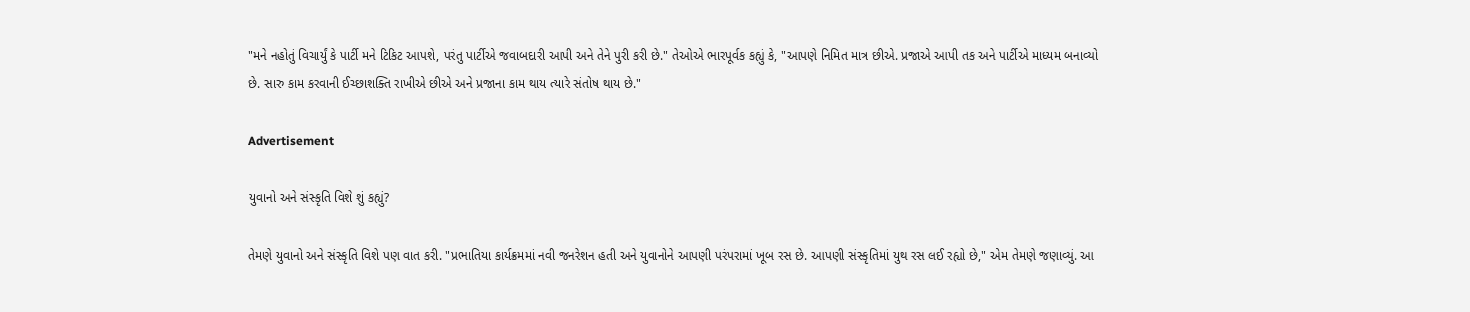"મને નહોતું વિચાર્યું કે પાર્ટી મને ટિકિટ આપશે, પરંતુ પાર્ટીએ જવાબદારી આપી અને તેને પુરી કરી છે." તેઓએ ભારપૂર્વક કહ્યું કે, "આપણે નિમિત માત્ર છીએ. પ્રજાએ આપી તક અને પાર્ટીએ માધ્યમ બનાવ્યો છે. સારુ કામ કરવાની ઈચ્છાશક્તિ રાખીએ છીએ અને પ્રજાના કામ થાય ત્યારે સંતોષ થાય છે."

Advertisement

યુવાનો અને સંસ્કૃતિ વિશે શું કહ્યું?

તેમણે યુવાનો અને સંસ્કૃતિ વિશે પણ વાત કરી. "પ્રભાતિયા કાર્યક્રમમાં નવી જનરેશન હતી અને યુવાનોને આપણી પરંપરામાં ખૂબ રસ છે. આપણી સંસ્કૃતિમાં યુથ રસ લઈ રહ્યો છે," એમ તેમણે જણાવ્યું. આ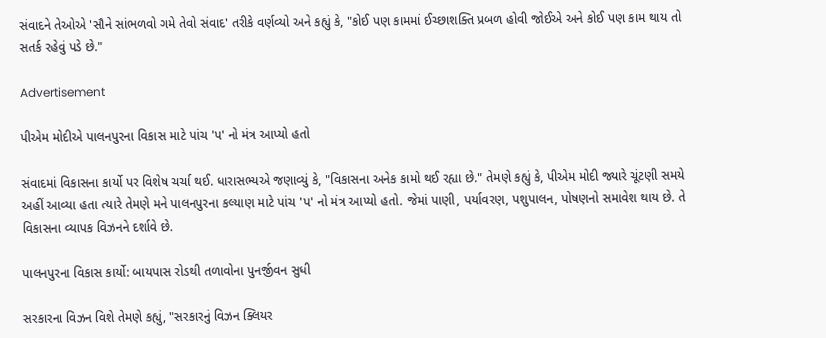સંવાદને તેઓએ 'સૌને સાંભળવો ગમે તેવો સંવાદ' તરીકે વર્ણવ્યો અને કહ્યું કે, "કોઈ પણ કામમાં ઈચ્છાશક્તિ પ્રબળ હોવી જોઈએ અને કોઈ પણ કામ થાય તો સતર્ક રહેવું પડે છે."

Advertisement

પીએમ મોદીએ પાલનપુરના વિકાસ માટે પાંચ 'પ' નો મંત્ર આપ્યો હતો

સંવાદમાં વિકાસના કાર્યો પર વિશેષ ચર્ચા થઈ. ધારાસભ્યએ જણાવ્યું કે, "વિકાસના અનેક કામો થઈ રહ્યા છે." તેમણે કહ્યું કે, પીએમ મોદી જ્યારે ચૂંટણી સમયે અહીં આવ્યા હતા ત્યારે તેમણે મને પાલનપુરના કલ્યાણ માટે પાંચ 'પ' નો મંત્ર આપ્યો હતો. જેમાં પાણી, પર્યાવરણ, પશુપાલન, પોષણનો સમાવેશ થાય છે. તે વિકાસના વ્યાપક વિઝનને દર્શાવે છે.

પાલનપુરના વિકાસ કાર્યો: બાયપાસ રોડથી તળાવોના પુનર્જીવન સુધી

સરકારના વિઝન વિશે તેમણે કહ્યું, "સરકારનું વિઝન ક્લિયર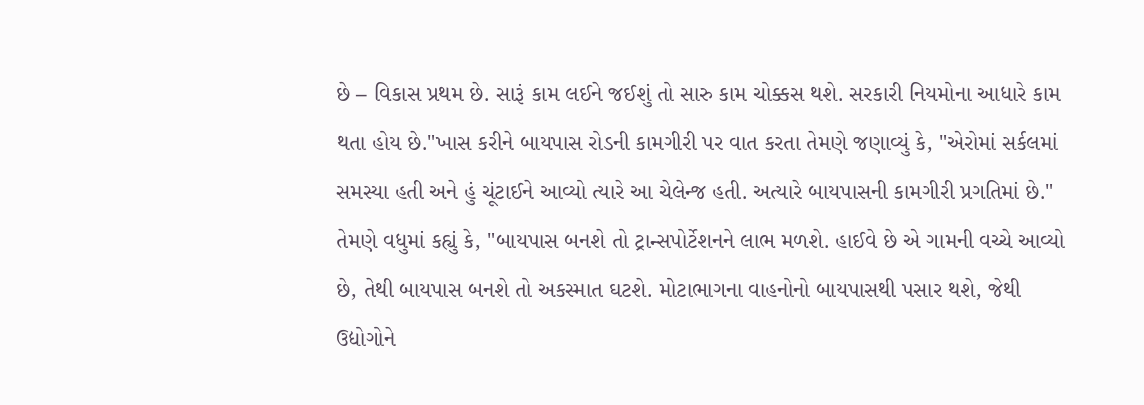છે – વિકાસ પ્રથમ છે. સારૂં કામ લઈને જઈશું તો સારુ કામ ચોક્કસ થશે. સરકારી નિયમોના આધારે કામ થતા હોય છે."ખાસ કરીને બાયપાસ રોડની કામગીરી પર વાત કરતા તેમણે જણાવ્યું કે, "એરોમાં સર્કલમાં સમસ્યા હતી અને હું ચૂંટાઈને આવ્યો ત્યારે આ ચેલેન્જ હતી. અત્યારે બાયપાસની કામગીરી પ્રગતિમાં છે." તેમણે વધુમાં કહ્યું કે, "બાયપાસ બનશે તો ટ્રાન્સપોર્ટેશનને લાભ મળશે. હાઈવે છે એ ગામની વચ્ચે આવ્યો છે, તેથી બાયપાસ બનશે તો અકસ્માત ઘટશે. મોટાભાગના વાહનોનો બાયપાસથી પસાર થશે, જેથી ઉદ્યોગોને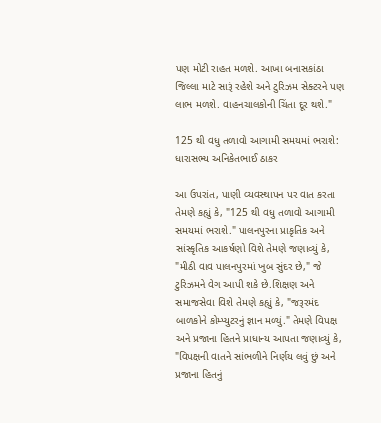પણ મોટી રાહત મળશે. આખા બનાસકાંઠા જિલ્લા માટે સારૂં રહેશે અને ટુરિઝમ સેક્ટરને પણ લાભ મળશે. વાહનચાલકોની ચિંતા દૂર થશે."

125 થી વધુ તળાવો આગામી સમયમાં ભરાશે: ધારાસભ્ય અનિકેતભાઈ ઠાકર

આ ઉપરાંત, પાણી વ્યવસ્થાપન પર વાત કરતા તેમણે કહ્યું કે, "125 થી વધુ તળાવો આગામી સમયમાં ભરાશે." પાલનપુરના પ્રાકૃતિક અને સાંસ્કૃતિક આકર્ષણો વિશે તેમણે જણાવ્યું કે, "મીઠી વાવ પાલનપુરમાં ખુબ સુંદર છે," જે ટુરિઝમને વેગ આપી શકે છે.શિક્ષણ અને સમાજસેવા વિશે તેમણે કહ્યું કે, "જરૂરમંદ બાળકોને કોમ્પ્યુટરનું જ્ઞાન મળ્યું." તેમણે વિપક્ષ અને પ્રજાના હિતને પ્રાધાન્ય આપતા જણાવ્યું કે, "વિપક્ષની વાતને સાંભળીને નિર્ણય લવું છું અને પ્રજાના હિતનું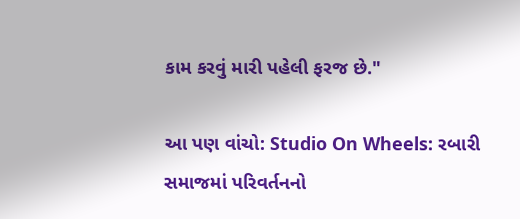કામ કરવું મારી પહેલી ફરજ છે."

આ પણ વાંચો: Studio On Wheels: રબારી સમાજમાં પરિવર્તનનો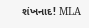શંખનાદ! MLA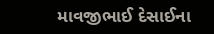માવજીભાઈ દેસાઈના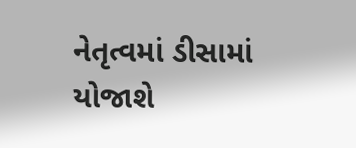નેતૃત્વમાં ડીસામાં યોજાશે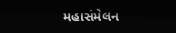મહાસંમેલન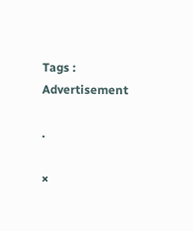Tags :
Advertisement

.

×